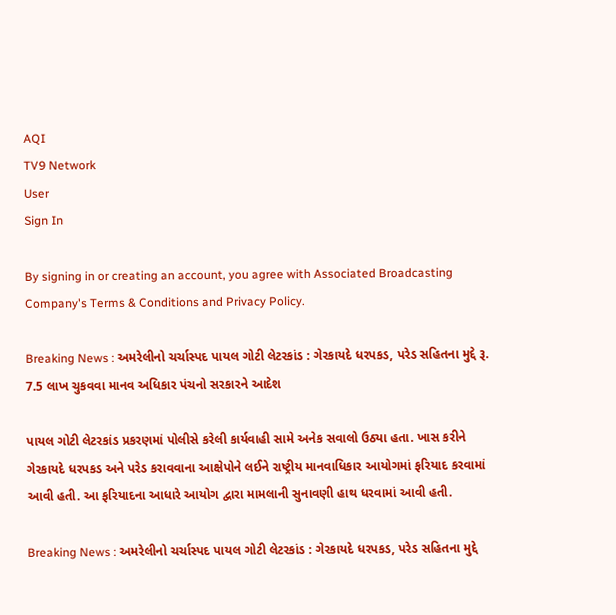AQI
TV9 Network
User
Sign In

By signing in or creating an account, you agree with Associated Broadcasting Company's Terms & Conditions and Privacy Policy.

Breaking News : અમરેલીનો ચર્ચાસ્પદ પાયલ ગોટી લેટરકાંડ : ગેરકાયદે ધરપકડ, પરેડ સહિતના મુદ્દે રૂ. 7.5 લાખ ચુકવવા માનવ અધિકાર પંચનો સરકારને આદેશ

પાયલ ગોટી લેટરકાંડ પ્રકરણમાં પોલીસે કરેલી કાર્યવાહી સામે અનેક સવાલો ઉઠ્યા હતા. ખાસ કરીને ગેરકાયદે ધરપકડ અને પરેડ કરાવવાના આક્ષેપોને લઈને રાષ્ટ્રીય માનવાધિકાર આયોગમાં ફરિયાદ કરવામાં આવી હતી. આ ફરિયાદના આધારે આયોગ દ્વારા મામલાની સુનાવણી હાથ ધરવામાં આવી હતી.

Breaking News : અમરેલીનો ચર્ચાસ્પદ પાયલ ગોટી લેટરકાંડ : ગેરકાયદે ધરપકડ, પરેડ સહિતના મુદ્દે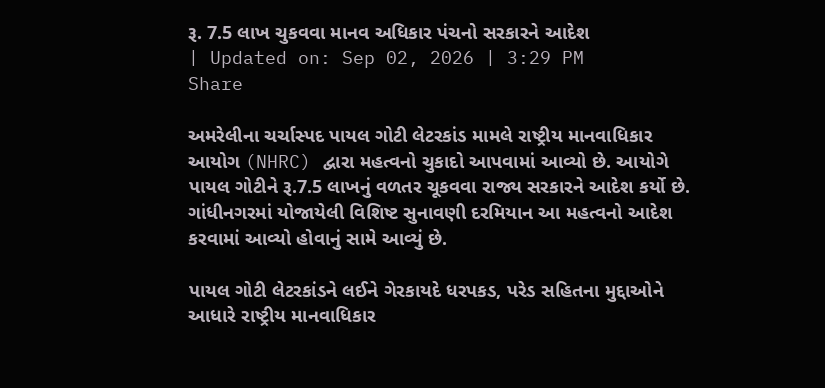રૂ. 7.5 લાખ ચુકવવા માનવ અધિકાર પંચનો સરકારને આદેશ
| Updated on: Sep 02, 2026 | 3:29 PM
Share

અમરેલીના ચર્ચાસ્પદ પાયલ ગોટી લેટરકાંડ મામલે રાષ્ટ્રીય માનવાધિકાર આયોગ (NHRC) દ્વારા મહત્વનો ચુકાદો આપવામાં આવ્યો છે. આયોગે પાયલ ગોટીને રૂ.7.5 લાખનું વળતર ચૂકવવા રાજ્ય સરકારને આદેશ કર્યો છે. ગાંધીનગરમાં યોજાયેલી વિશિષ્ટ સુનાવણી દરમિયાન આ મહત્વનો આદેશ કરવામાં આવ્યો હોવાનું સામે આવ્યું છે.

પાયલ ગોટી લેટરકાંડને લઈને ગેરકાયદે ધરપકડ, પરેડ સહિતના મુદ્દાઓને આધારે રાષ્ટ્રીય માનવાધિકાર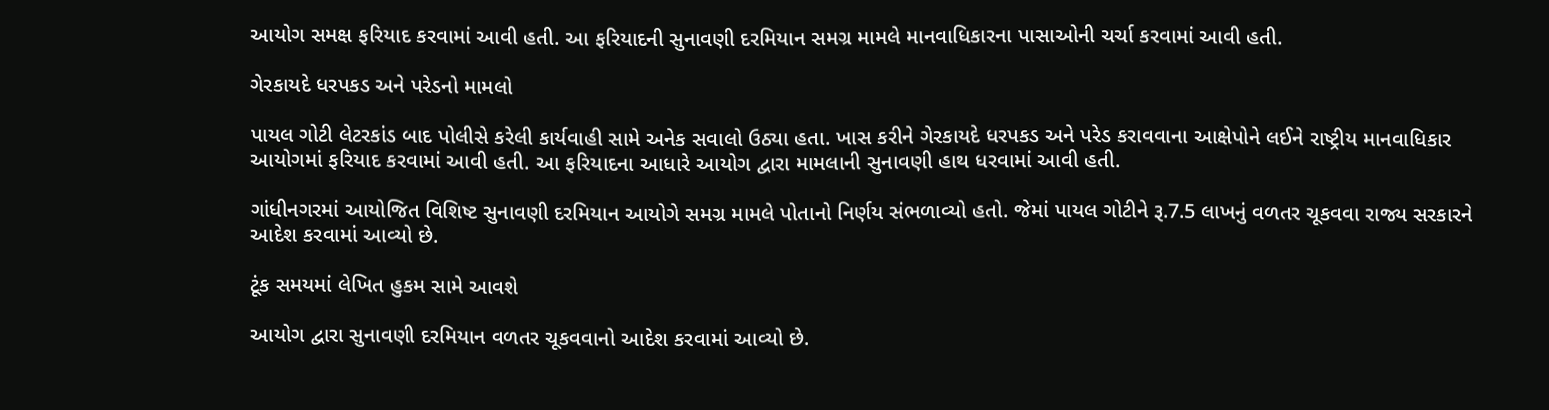આયોગ સમક્ષ ફરિયાદ કરવામાં આવી હતી. આ ફરિયાદની સુનાવણી દરમિયાન સમગ્ર મામલે માનવાધિકારના પાસાઓની ચર્ચા કરવામાં આવી હતી.

ગેરકાયદે ધરપકડ અને પરેડનો મામલો

પાયલ ગોટી લેટરકાંડ બાદ પોલીસે કરેલી કાર્યવાહી સામે અનેક સવાલો ઉઠ્યા હતા. ખાસ કરીને ગેરકાયદે ધરપકડ અને પરેડ કરાવવાના આક્ષેપોને લઈને રાષ્ટ્રીય માનવાધિકાર આયોગમાં ફરિયાદ કરવામાં આવી હતી. આ ફરિયાદના આધારે આયોગ દ્વારા મામલાની સુનાવણી હાથ ધરવામાં આવી હતી.

ગાંધીનગરમાં આયોજિત વિશિષ્ટ સુનાવણી દરમિયાન આયોગે સમગ્ર મામલે પોતાનો નિર્ણય સંભળાવ્યો હતો. જેમાં પાયલ ગોટીને રૂ.7.5 લાખનું વળતર ચૂકવવા રાજ્ય સરકારને આદેશ કરવામાં આવ્યો છે.

ટૂંક સમયમાં લેખિત હુકમ સામે આવશે

આયોગ દ્વારા સુનાવણી દરમિયાન વળતર ચૂકવવાનો આદેશ કરવામાં આવ્યો છે.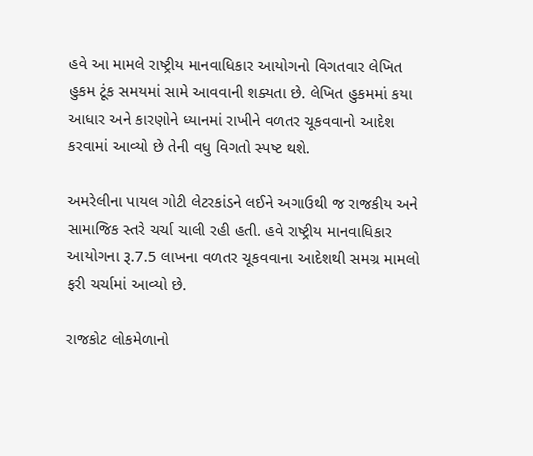હવે આ મામલે રાષ્ટ્રીય માનવાધિકાર આયોગનો વિગતવાર લેખિત હુકમ ટૂંક સમયમાં સામે આવવાની શક્યતા છે. લેખિત હુકમમાં કયા આધાર અને કારણોને ધ્યાનમાં રાખીને વળતર ચૂકવવાનો આદેશ કરવામાં આવ્યો છે તેની વધુ વિગતો સ્પષ્ટ થશે.

અમરેલીના પાયલ ગોટી લેટરકાંડને લઈને અગાઉથી જ રાજકીય અને સામાજિક સ્તરે ચર્ચા ચાલી રહી હતી. હવે રાષ્ટ્રીય માનવાધિકાર આયોગના રૂ.7.5 લાખના વળતર ચૂકવવાના આદેશથી સમગ્ર મામલો ફરી ચર્ચામાં આવ્યો છે.

રાજકોટ લોકમેળાનો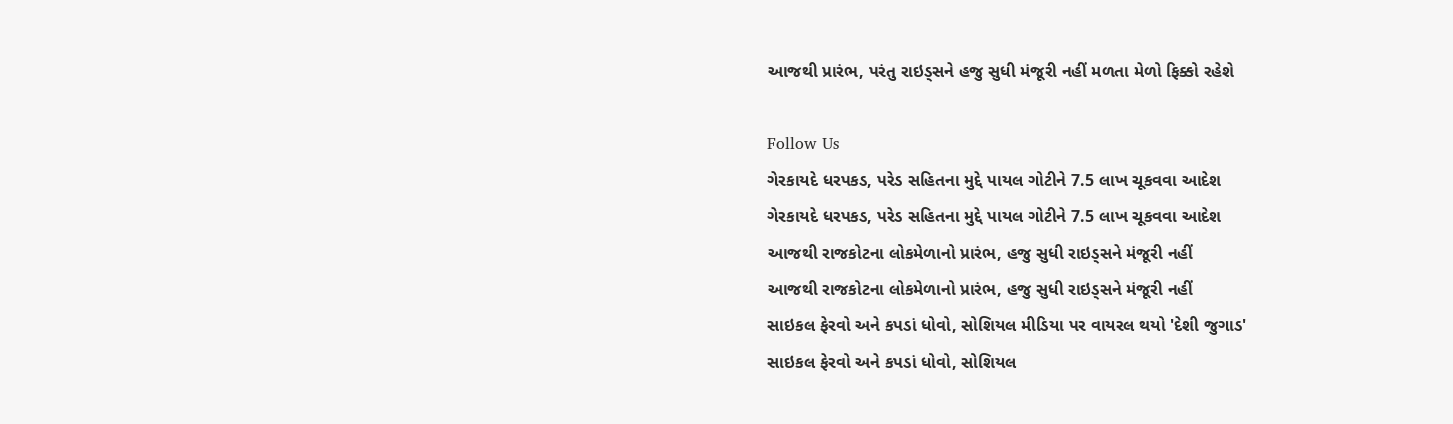આજથી પ્રારંભ, પરંતુ રાઇડ્સને હજુ સુધી મંજૂરી નહીં મળતા મેળો ફિક્કો રહેશે

Follow Us
ગેરકાયદે ધરપકડ, પરેડ સહિતના મુદ્દે પાયલ ગોટીને 7.5 લાખ ચૂકવવા આદેશ
ગેરકાયદે ધરપકડ, પરેડ સહિતના મુદ્દે પાયલ ગોટીને 7.5 લાખ ચૂકવવા આદેશ
આજથી રાજકોટના લોકમેળાનો પ્રારંભ, હજુ સુધી રાઇડ્સને મંજૂરી નહીં
આજથી રાજકોટના લોકમેળાનો પ્રારંભ, હજુ સુધી રાઇડ્સને મંજૂરી નહીં
સાઇકલ ફેરવો અને કપડાં ધોવો, સોશિયલ મીડિયા પર વાયરલ થયો 'દેશી જુગાડ'
સાઇકલ ફેરવો અને કપડાં ધોવો, સોશિયલ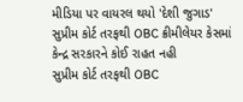મીડિયા પર વાયરલ થયો 'દેશી જુગાડ'
સુપ્રીમ કોર્ટ તરફથી OBC ક્રીમીલેયર કેસમાં કેન્દ્ર સરકારને કોઈ રાહત નહી
સુપ્રીમ કોર્ટ તરફથી OBC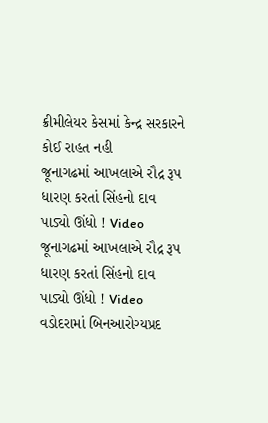ક્રીમીલેયર કેસમાં કેન્દ્ર સરકારને કોઈ રાહત નહી
જૂનાગઢમાં આખલાએ રૌદ્ર રૂપ ધારણ કરતાં સિંહનો દાવ પાડ્યો ઊંધો ! Video
જૂનાગઢમાં આખલાએ રૌદ્ર રૂપ ધારણ કરતાં સિંહનો દાવ પાડ્યો ઊંધો ! Video
વડોદરામાં બિનઆરોગ્યપ્રદ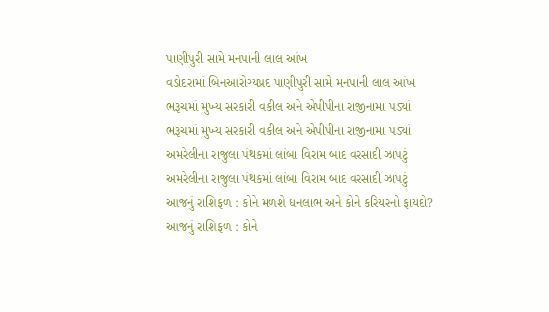પાણીપુરી સામે મનપાની લાલ આંખ
વડોદરામાં બિનઆરોગ્યપ્રદ પાણીપુરી સામે મનપાની લાલ આંખ
ભરૂચમાં મુખ્ય સરકારી વકીલ અને એપીપીના રાજીનામા પડ્યાં
ભરૂચમાં મુખ્ય સરકારી વકીલ અને એપીપીના રાજીનામા પડ્યાં
અમરેલીના રાજુલા પંથકમાં લાંબા વિરામ બાદ વરસાદી ઝાપટું
અમરેલીના રાજુલા પંથકમાં લાંબા વિરામ બાદ વરસાદી ઝાપટું
આજનું રાશિફળ : કોને મળશે ધનલાભ અને કોને કરિયરનો ફાયદો?
આજનું રાશિફળ : કોને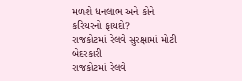મળશે ધનલાભ અને કોને કરિયરનો ફાયદો?
રાજકોટમાં રેલવે સુરક્ષામાં મોટી બેદરકારી
રાજકોટમાં રેલવે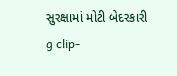સુરક્ષામાં મોટી બેદરકારી
g clip-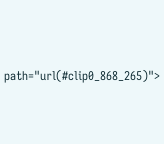path="url(#clip0_868_265)">